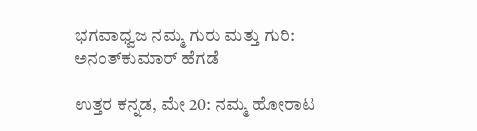ಭಗವಾಧ್ವಜ ನಮ್ಮ ಗುರು ಮತ್ತು ಗುರಿ: ಅನಂತ್‌ಕುಮಾರ್ ಹೆಗಡೆ

ಉತ್ತರ ಕನ್ನಡ, ಮೇ 20: ನಮ್ಮ ಹೋರಾಟ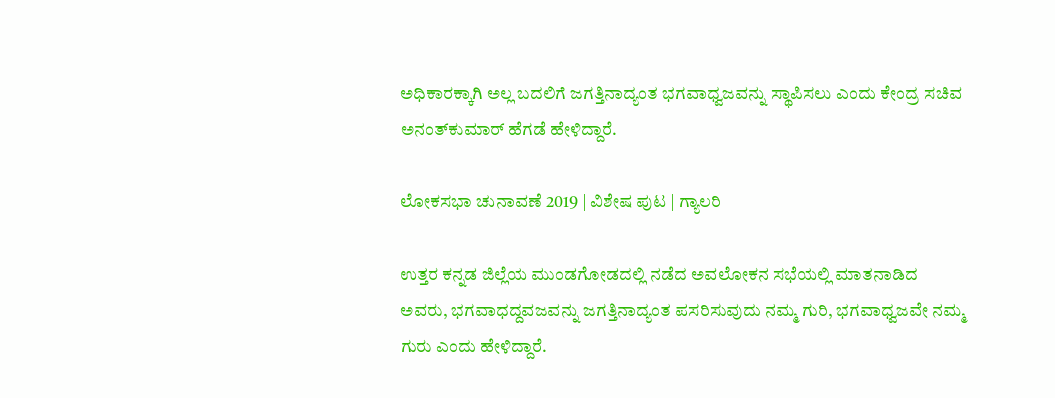ಅಧಿಕಾರಕ್ಕಾಗಿ ಅಲ್ಲ ಬದಲಿಗೆ ಜಗತ್ತಿನಾದ್ಯಂತ ಭಗವಾಧ್ವಜವನ್ನು ಸ್ಥಾಪಿಸಲು ಎಂದು ಕೇಂದ್ರ ಸಚಿವ ಅನಂತ್‌ಕುಮಾರ್ ಹೆಗಡೆ ಹೇಳಿದ್ದಾರೆ.

ಲೋಕಸಭಾ ಚುನಾವಣೆ 2019 | ವಿಶೇಷ ಪುಟ | ಗ್ಯಾಲರಿ

ಉತ್ತರ ಕನ್ನಡ ಜಿಲ್ಲೆಯ ಮುಂಡಗೋಡದಲ್ಲಿ ನಡೆದ ಅವಲೋಕನ ಸಭೆಯಲ್ಲಿ ಮಾತನಾಡಿದ ಅವರು, ಭಗವಾಧದ್ದವಜವನ್ನು ಜಗತ್ತಿನಾದ್ಯಂತ ಪಸರಿಸುವುದು ನಮ್ಮ ಗುರಿ, ಭಗವಾಧ್ವಜವೇ ನಮ್ಮ ಗುರು ಎಂದು ಹೇಳಿದ್ದಾರೆ.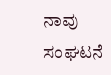ನಾವು ಸಂಘಟನೆ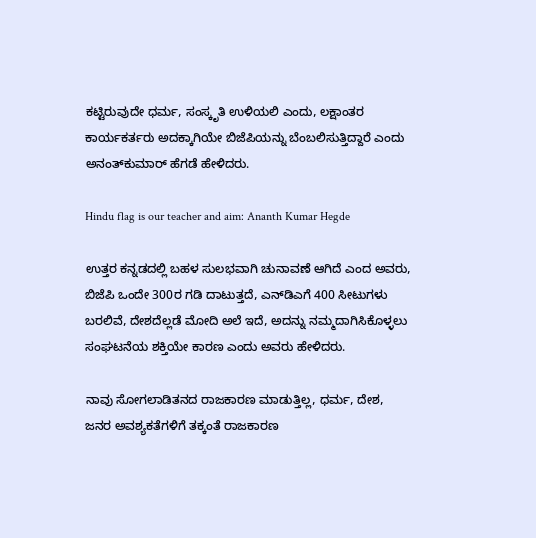ಕಟ್ಟಿರುವುದೇ ಧರ್ಮ, ಸಂಸ್ಕೃತಿ ಉಳಿಯಲಿ ಎಂದು, ಲಕ್ಷಾಂತರ ಕಾರ್ಯಕರ್ತರು ಅದಕ್ಕಾಗಿಯೇ ಬಿಜೆಪಿಯನ್ನು ಬೆಂಬಲಿಸುತ್ತಿದ್ದಾರೆ ಎಂದು ಅನಂತ್‌ಕುಮಾರ್ ಹೆಗಡೆ ಹೇಳಿದರು.

Hindu flag is our teacher and aim: Ananth Kumar Hegde

ಉತ್ತರ ಕನ್ನಡದಲ್ಲಿ ಬಹಳ ಸುಲಭವಾಗಿ ಚುನಾವಣೆ ಆಗಿದೆ ಎಂದ ಅವರು, ಬಿಜೆಪಿ ಒಂದೇ 300ರ ಗಡಿ ದಾಟುತ್ತದೆ, ಎನ್‌ಡಿಎಗೆ 400 ಸೀಟುಗಳು ಬರಲಿವೆ, ದೇಶದೆಲ್ಲಡೆ ಮೋದಿ ಅಲೆ ಇದೆ, ಅದನ್ನು ನಮ್ಮದಾಗಿಸಿಕೊಳ್ಳಲು ಸಂಘಟನೆಯ ಶಕ್ತಿಯೇ ಕಾರಣ ಎಂದು ಅವರು ಹೇಳಿದರು.

ನಾವು ಸೋಗಲಾಡಿತನದ ರಾಜಕಾರಣ ಮಾಡುತ್ತಿಲ್ಲ, ಧರ್ಮ, ದೇಶ, ಜನರ ಅವಶ್ಯಕತೆಗಳಿಗೆ ತಕ್ಕಂತೆ ರಾಜಕಾರಣ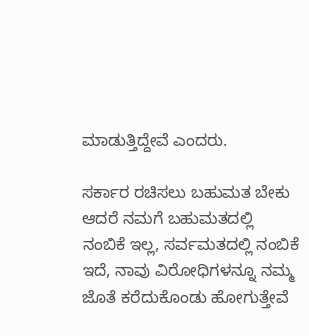ಮಾಡುತ್ತಿದ್ದೇವೆ ಎಂದರು.

ಸರ್ಕಾರ ರಚಿಸಲು ಬಹುಮತ ಬೇಕು ಆದರೆ ನಮಗೆ ಬಹುಮತದಲ್ಲಿ ನಂಬಿಕೆ ಇಲ್ಲ, ಸರ್ವಮತದಲ್ಲಿ ನಂಬಿಕೆ ಇದೆ, ನಾವು ವಿರೋಧಿಗಳನ್ನೂ ನಮ್ಮ ಜೊತೆ ಕರೆದುಕೊಂಡು ಹೋಗುತ್ತೇವೆ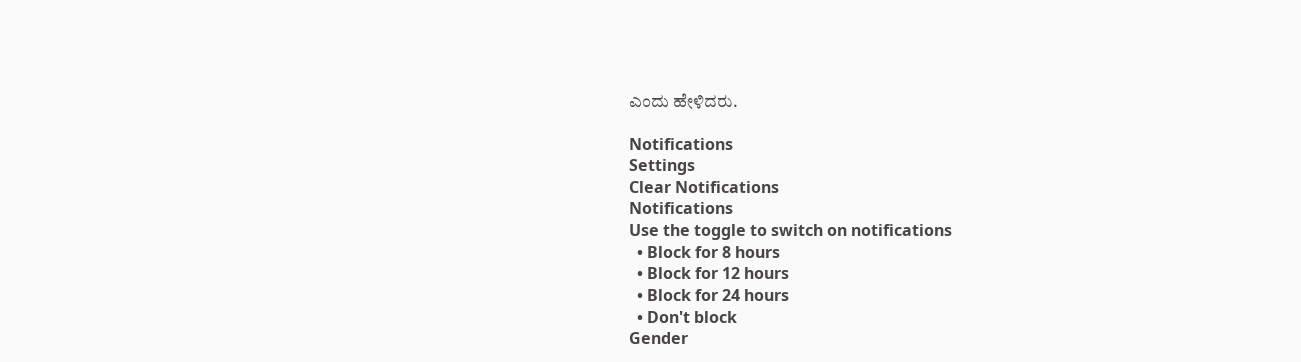ಎಂದು ಹೇಳಿದರು.

Notifications
Settings
Clear Notifications
Notifications
Use the toggle to switch on notifications
  • Block for 8 hours
  • Block for 12 hours
  • Block for 24 hours
  • Don't block
Gender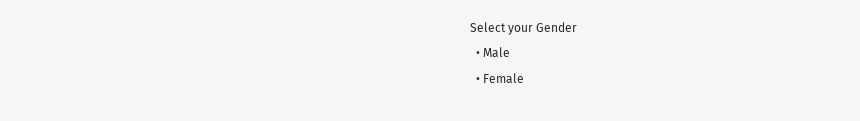Select your Gender
  • Male
  • Female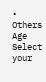• Others
Age
Select your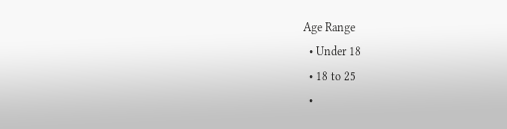Age Range
  • Under 18
  • 18 to 25
  •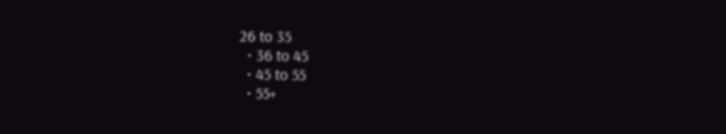26 to 35
  • 36 to 45
  • 45 to 55
  • 55+